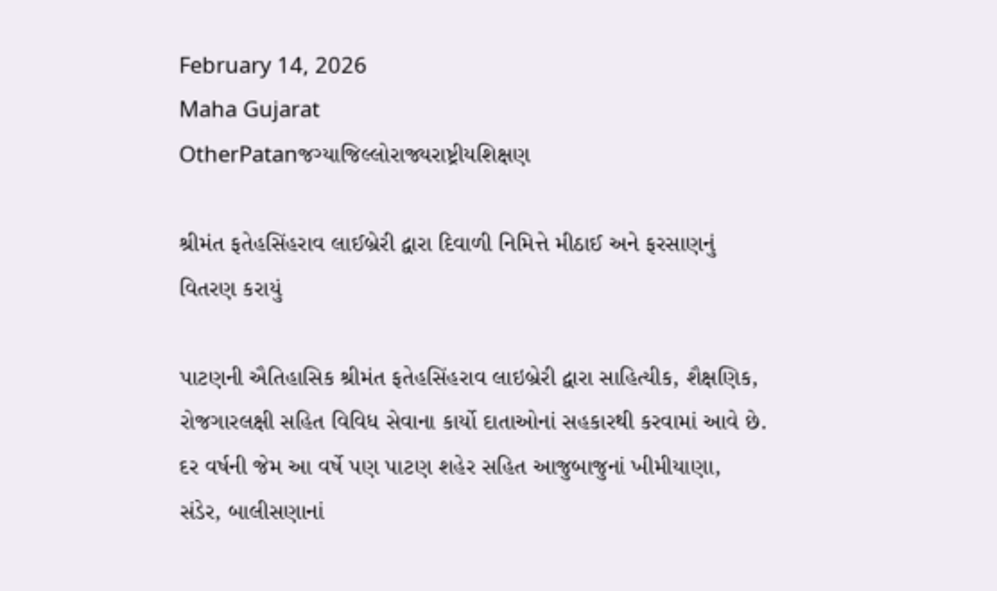February 14, 2026
Maha Gujarat
OtherPatanજગ્યાજિલ્લોરાજ્યરાષ્ટ્રીયશિક્ષણ

શ્રીમંત ફતેહસિંહરાવ લાઈબ્રેરી દ્વારા દિવાળી નિમિત્તે મીઠાઈ અને ફરસાણનું વિતરણ કરાયું

પાટણની ઐતિહાસિક શ્રીમંત ફતેહસિંહરાવ લાઇબ્રેરી દ્વારા સાહિત્યીક, શૈક્ષણિક, રોજગારલક્ષી સહિત વિવિધ સેવાના કાર્યો દાતાઓનાં સહકારથી કરવામાં આવે છે. દર વર્ષની જેમ આ વર્ષે પણ પાટણ શહેર સહિત આજુબાજુનાં ખીમીયાણા, સંડેર, બાલીસણાનાં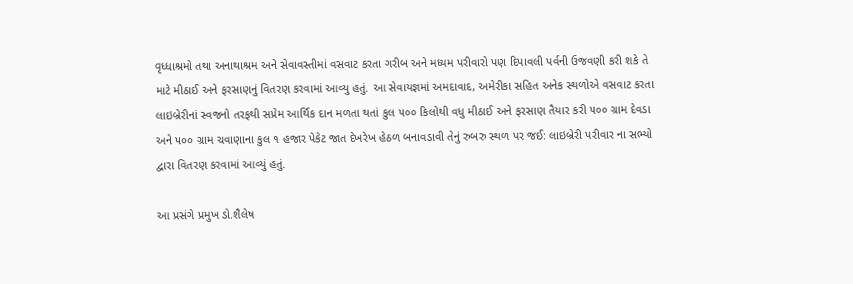વૃધ્ધાશ્રમો તથા અનાથાશ્રમ અને સેવાવસ્તીમાં વસવાટ કરતા ગરીબ અને મધ્યમ પરીવારો પણ દિપાવલી પર્વની ઉજવણી કરી શકે તે માટે મીઠાઈ અને ફરસાણનું વિતરણ કરવામાં આવ્યુ હતું. આ સેવાયજ્ઞમાં અમદાવાદ, અમેરીકા સહિત અનેક સ્થળોએ વસવાટ કરતા લાઇબ્રેરીનાં સ્વજનો તરફથી સપ્રેમ આર્થિક દાન મળતા થતાં કુલ ૫૦૦ કિલોથી વધુ મીઠાઈ અને ફરસાણ તૈયાર કરી ૫૦૦ ગ્રામ દેવડા અને ૫૦૦ ગ્રામ ચવાણાના કુલ ૧ હજાર પેકેટ જાત દેખરેખ હેઠળ બનાવડાવી તેનું રુબરુ સ્થળ પર જઈ: લાઇબ્રેરી પરીવાર ના સભ્યો દ્વારા વિતરણ કરવામાં આવ્યું હતું.

આ પ્રસંગે પ્રમુખ ડો.શૈલેષ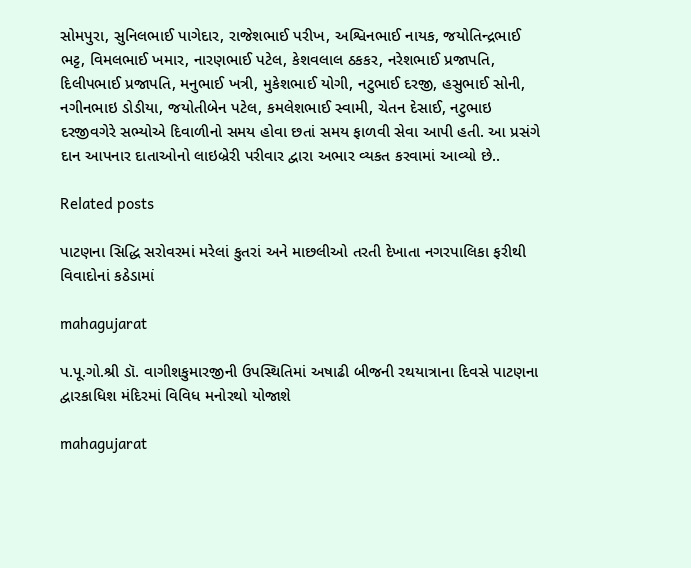સોમપુરા, સુનિલભાઈ પાગેદાર, રાજેશભાઈ પરીખ, અશ્વિનભાઈ નાયક, જયોતિન્દ્રભાઈ ભટ્ટ, વિમલભાઈ ખમાર, નારણભાઈ પટેલ, કેશવલાલ ઠકકર, નરેશભાઈ પ્રજાપતિ, દિલીપભાઈ પ્રજાપતિ, મનુભાઈ ખત્રી, મુકેશભાઈ યોગી, નટુભાઈ દરજી, હસુભાઈ સોની, નગીનભાઇ ડોડીયા, જયોતીબેન પટેલ, કમલેશભાઈ સ્વામી, ચેતન દેસાઈ, નટુભાઇ દરજીવગેરે સભ્યોએ દિવાળીનો સમય હોવા છતાં સમય ફાળવી સેવા આપી હતી. આ પ્રસંગે દાન આપનાર દાતાઓનો લાઇબ્રેરી પરીવાર દ્વારા અભાર વ્યકત કરવામાં આવ્યો છે..

Related posts

પાટણના સિદ્ધિ સરોવરમાં મરેલાં કુતરાં અને માછલીઓ તરતી દેખાતા નગરપાલિકા ફરીથી વિવાદોનાં કઠેડામાં

mahagujarat

પ.પૂ.ગો.શ્રી ડૉ. વાગીશકુમારજીની ઉપસ્થિતિમાં અષાઢી બીજની રથયાત્રાના દિવસે પાટણના દ્વારકાધિશ મંદિરમાં વિવિધ મનોરથો યોજાશે

mahagujarat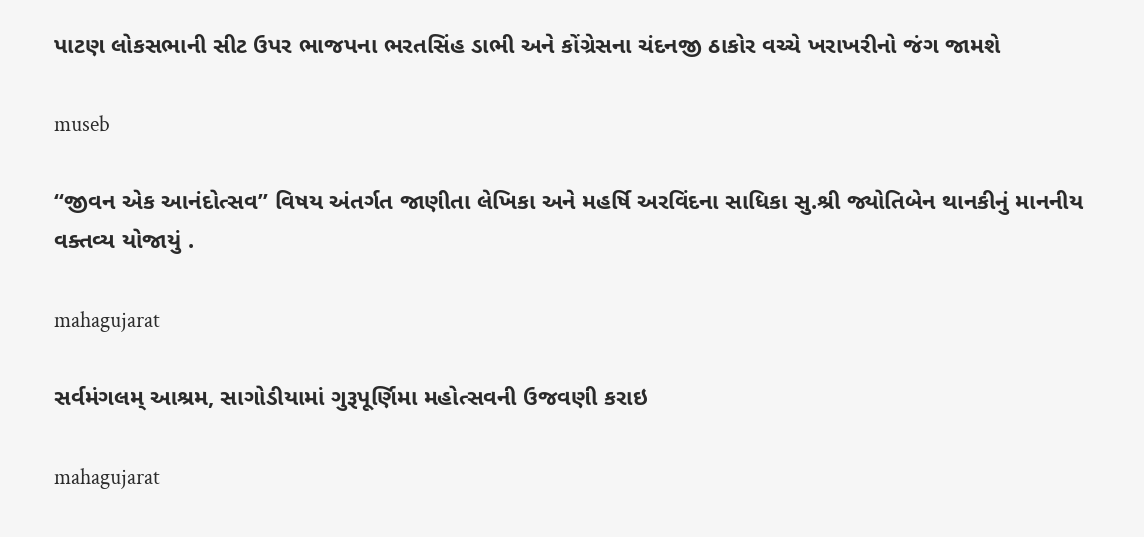પાટણ લોકસભાની સીટ ઉપર ભાજપના ભરતસિંહ ડાભી અને કોંગ્રેસના ચંદનજી ઠાકોર વચ્ચે ખરાખરીનો જંગ જામશે

museb

“જીવન એક આનંદોત્સવ” વિષય અંતર્ગત જાણીતા લેખિકા અને મહર્ષિ અરવિંદના સાધિકા સુ.શ્રી જ્યોતિબેન થાનકીનું માનનીય વક્તવ્ય યોજાયું .

mahagujarat

સર્વમંગલમ્ આશ્રમ, સાગોડીયામાં ગુરૂપૂર્ણિમા મહોત્સવની ઉજવણી કરાઇ

mahagujarat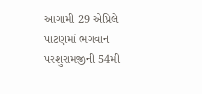આગામી 29 એપ્રિલે પાટણમાં ભગવાન પરશુરામજીની 54મી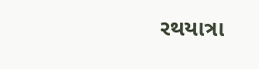રથયાત્રા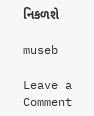નિકળશે

museb

Leave a Comment